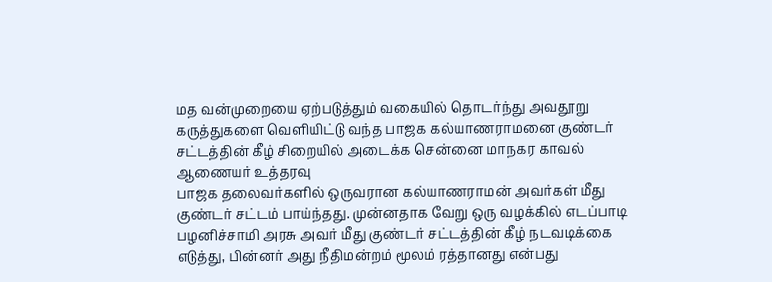மத வன்முறையை ஏற்படுத்தும் வகையில் தொடர்ந்து அவதூறு கருத்துகளை வெளியிட்டு வந்த பாஜக கல்யாணராமனை குண்டர் சட்டத்தின் கீழ் சிறையில் அடைக்க சென்னை மாநகர காவல் ஆணையர் உத்தரவு
பாஜக தலைவர்களில் ஒருவரான கல்யாணராமன் அவர்கள் மீது குண்டர் சட்டம் பாய்ந்தது. முன்னதாக வேறு ஒரு வழக்கில் எடப்பாடி பழனிச்சாமி அரசு அவர் மீது குண்டர் சட்டத்தின் கீழ் நடவடிக்கை எடுத்து, பின்னர் அது நீதிமன்றம் மூலம் ரத்தானது என்பது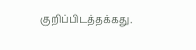குறிப்பிடத்தக்கது.